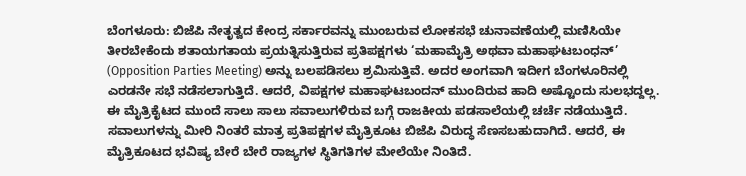ಬೆಂಗಳೂರು: ಬಿಜೆಪಿ ನೇತೃತ್ವದ ಕೇಂದ್ರ ಸರ್ಕಾರವನ್ನು ಮುಂಬರುವ ಲೋಕಸಭೆ ಚುನಾವಣೆಯಲ್ಲಿ ಮಣಿಸಿಯೇ ತೀರಬೇಕೆಂದು ಶತಾಯಗತಾಯ ಪ್ರಯತ್ನಿಸುತ್ತಿರುವ ಪ್ರತಿಪಕ್ಷಗಳು ‘ಮಹಾಮೈತ್ರಿ ಅಥವಾ ಮಹಾಘಟಬಂಧನ್’ (Opposition Parties Meeting) ಅನ್ನು ಬಲಪಡಿಸಲು ಶ್ರಮಿಸುತ್ತಿವೆ. ಅದರ ಅಂಗವಾಗಿ ಇದೀಗ ಬೆಂಗಳೂರಿನಲ್ಲಿ ಎರಡನೇ ಸಭೆ ನಡೆಸಲಾಗುತ್ತಿದೆ. ಆದರೆ, ವಿಪಕ್ಷಗಳ ಮಹಾಘಟಬಂದನ್ ಮುಂದಿರುವ ಹಾದಿ ಅಷ್ಟೊಂದು ಸುಲಭದ್ದಲ್ಲ. ಈ ಮೈತ್ರಿಕೈಟದ ಮುಂದೆ ಸಾಲು ಸಾಲು ಸವಾಲುಗಳಿರುವ ಬಗ್ಗೆ ರಾಜಕೀಯ ಪಡಸಾಲೆಯಲ್ಲಿ ಚರ್ಚೆ ನಡೆಯುತ್ತಿದೆ.
ಸವಾಲುಗಳನ್ನು ಮೀರಿ ನಿಂತರೆ ಮಾತ್ರ ಪ್ರತಿಪಕ್ಷಗಳ ಮೈತ್ರಿಕೂಟ ಬಿಜೆಪಿ ವಿರುದ್ಧ ಸೆಣಸಬಹುದಾಗಿದೆ. ಆದರೆ, ಈ ಮೈತ್ರಿಕೂಟದ ಭವಿಷ್ಯ ಬೇರೆ ಬೇರೆ ರಾಜ್ಯಗಳ ಸ್ಥಿತಿಗತಿಗಳ ಮೇಲೆಯೇ ನಿಂತಿದೆ.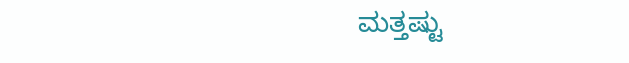ಮತ್ತಷ್ಟು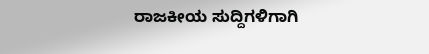ರಾಜಕೀಯ ಸುದ್ದಿಗಳಿಗಾಗಿ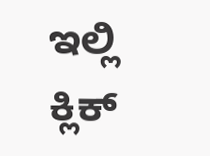ಇಲ್ಲಿ ಕ್ಲಿಕ್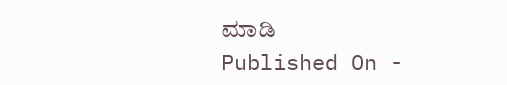ಮಾಡಿ
Published On -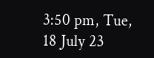3:50 pm, Tue, 18 July 23